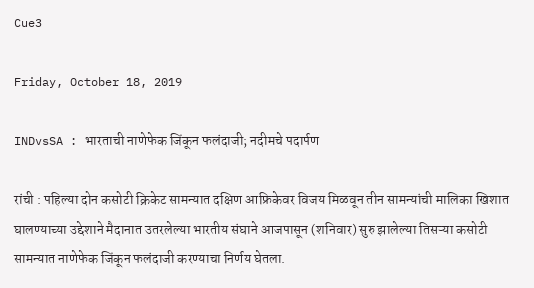Cue3

Friday, October 18, 2019

INDvsSA : भारताची नाणेफेक जिंकून फलंदाजी; नदीमचे पदार्पण

रांची : पहिल्या दोन कसोटी क्रिकेट सामन्यात दक्षिण आफ्रिकेवर विजय मिळवून तीन सामन्यांची मालिका खिशात घालण्याच्या उद्देशाने मैदानात उतरलेल्या भारतीय संघाने आजपासून (शनिवार) सुरु झालेल्या तिसऱ्या कसोटी सामन्यात नाणेफेक जिंकून फलंदाजी करण्याचा निर्णय घेतला.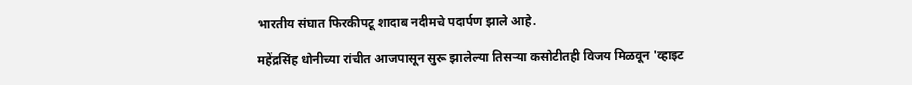भारतीय संघात फिरकीपटू शादाब नदीमचे पदार्पण झाले आहे.

महेंद्रसिंह धोनीच्या रांचीत आजपासून सुरू झालेल्या तिसऱ्या कसोटीतही विजय मिळवून 'व्हाइट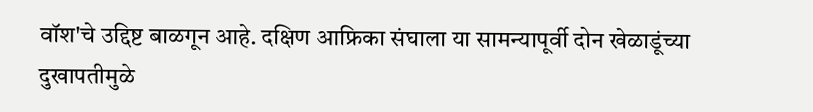वॉश'चे उद्दिष्ट बाळगून आहे. दक्षिण आफ्रिका संघाला या सामन्यापूर्वी दोन खेळाडूंच्या दुखापतीमुळे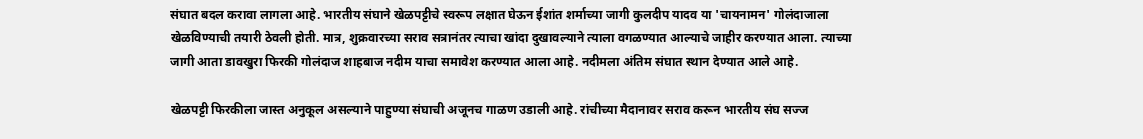संघात बदल करावा लागला आहे. भारतीय संघाने खेळपट्टीचे स्वरूप लक्षात घेऊन ईशांत शर्माच्या जागी कुलदीप यादव या 'चायनामन' गोलंदाजाला खेळविण्याची तयारी ठेवली होती. मात्र, शुक्रवारच्या सराव सत्रानंतर त्याचा खांदा दुखावल्याने त्याला वगळण्यात आल्याचे जाहीर करण्यात आला. त्याच्या जागी आता डावखुरा फिरकी गोलंदाज शाहबाज नदीम याचा समावेश करण्यात आला आहे. नदीमला अंतिम संघात स्थान देण्यात आले आहे.

खेळपट्टी फिरकीला जास्त अनुकूल असल्याने पाहुण्या संघाची अजूनच गाळण उडाली आहे. रांचीच्या मैदानावर सराव करून भारतीय संघ सज्ज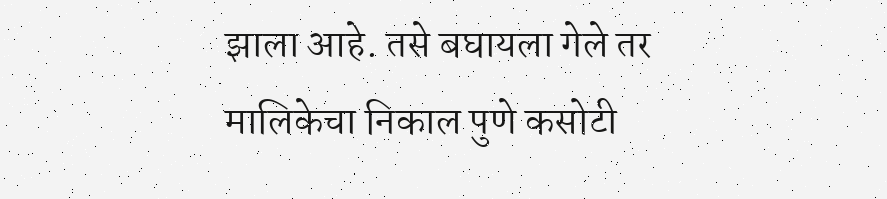झाला आहे. तसे बघायला गेले तर मालिकेचा निकाल पुणे कसोटी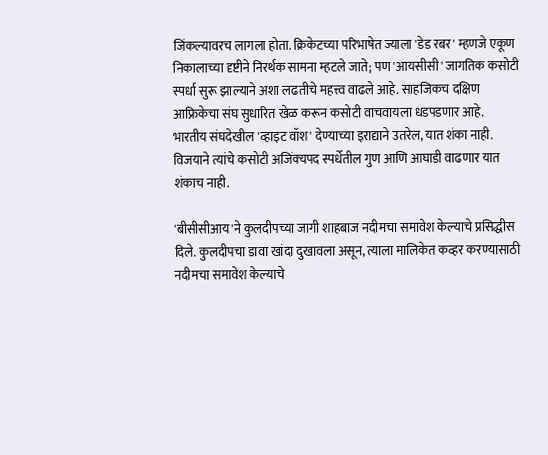जिंकल्यावरच लागला होता. क्रिकेटच्या परिभाषेत ज्याला 'डेड रबर' म्हणजे एकूण निकालाच्या दृष्टीने निरर्थक सामना म्हटले जाते; पण 'आयसीसी' जागतिक कसोटी स्पर्धा सुरू झाल्याने अशा लढतीचे महत्त्व वाढले आहे. साहजिकच दक्षिण आफ्रिकेचा संघ सुधारित खेळ करून कसोटी वाचवायला धडपडणार आहे. भारतीय संघदेखील 'व्हाइट वॉश' देण्याच्या इराद्याने उतरेल, यात शंका नाही. विजयाने त्यांचे कसोटी अजिंक्‍यपद स्पर्धेतील गुण आणि आघाडी वाढणार यात शंकाच नाही.

'बीसीसीआय'ने कुलदीपच्या जागी शाहबाज नदीमचा समावेश केल्याचे प्रसिद्धीस दिले. कुलदीपचा डावा खांदा दुखावला असून, त्याला मालिकेत कव्हर करण्यासाठी नदीमचा समावेश केल्याचे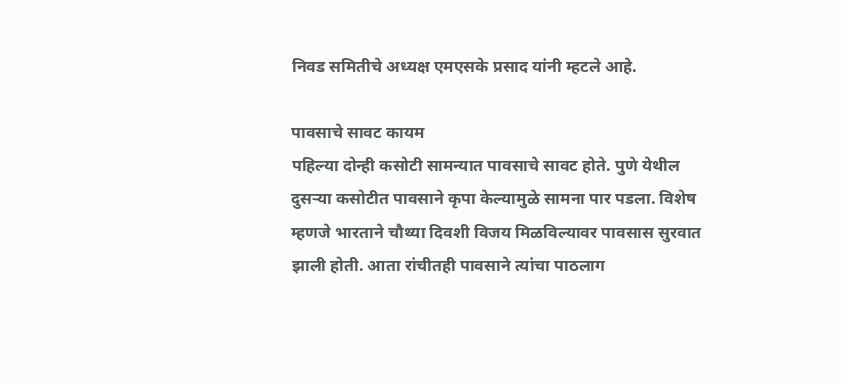निवड समितीचे अध्यक्ष एमएसके प्रसाद यांनी म्हटले आहे.

पावसाचे सावट कायम
पहिल्या दोन्ही कसोटी सामन्यात पावसाचे सावट होते. पुणे येथील दुसऱ्या कसोटीत पावसाने कृपा केल्यामुळे सामना पार पडला. विशेष म्हणजे भारताने चौथ्या दिवशी विजय मिळविल्यावर पावसास सुरवात झाली होती. आता रांचीतही पावसाने त्यांचा पाठलाग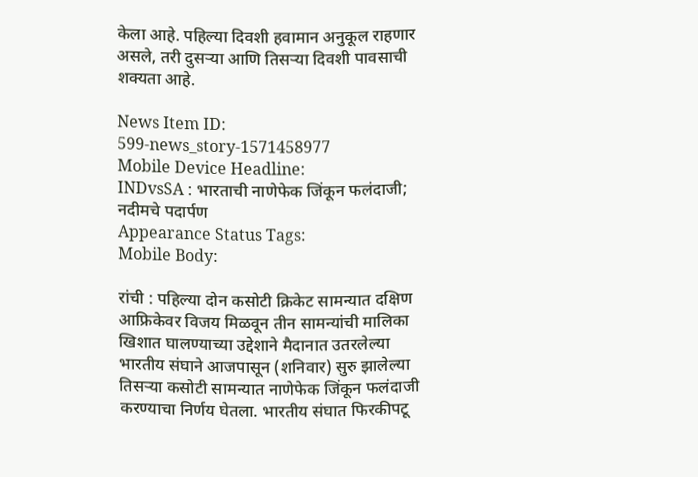केला आहे. पहिल्या दिवशी हवामान अनुकूल राहणार असले, तरी दुसऱ्या आणि तिसऱ्या दिवशी पावसाची शक्‍यता आहे.

News Item ID:
599-news_story-1571458977
Mobile Device Headline:
INDvsSA : भारताची नाणेफेक जिंकून फलंदाजी; नदीमचे पदार्पण
Appearance Status Tags:
Mobile Body:

रांची : पहिल्या दोन कसोटी क्रिकेट सामन्यात दक्षिण आफ्रिकेवर विजय मिळवून तीन सामन्यांची मालिका खिशात घालण्याच्या उद्देशाने मैदानात उतरलेल्या भारतीय संघाने आजपासून (शनिवार) सुरु झालेल्या तिसऱ्या कसोटी सामन्यात नाणेफेक जिंकून फलंदाजी करण्याचा निर्णय घेतला. भारतीय संघात फिरकीपटू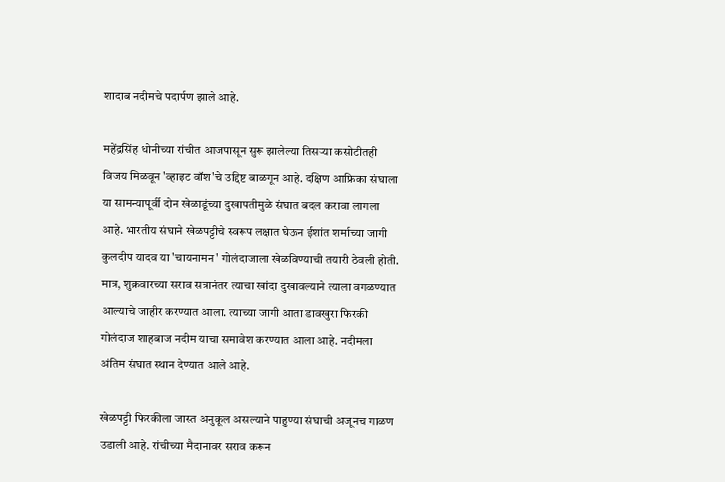शादाब नदीमचे पदार्पण झाले आहे.

महेंद्रसिंह धोनीच्या रांचीत आजपासून सुरू झालेल्या तिसऱ्या कसोटीतही विजय मिळवून 'व्हाइट वॉश'चे उद्दिष्ट बाळगून आहे. दक्षिण आफ्रिका संघाला या सामन्यापूर्वी दोन खेळाडूंच्या दुखापतीमुळे संघात बदल करावा लागला आहे. भारतीय संघाने खेळपट्टीचे स्वरूप लक्षात घेऊन ईशांत शर्माच्या जागी कुलदीप यादव या 'चायनामन' गोलंदाजाला खेळविण्याची तयारी ठेवली होती. मात्र, शुक्रवारच्या सराव सत्रानंतर त्याचा खांदा दुखावल्याने त्याला वगळण्यात आल्याचे जाहीर करण्यात आला. त्याच्या जागी आता डावखुरा फिरकी गोलंदाज शाहबाज नदीम याचा समावेश करण्यात आला आहे. नदीमला अंतिम संघात स्थान देण्यात आले आहे.

खेळपट्टी फिरकीला जास्त अनुकूल असल्याने पाहुण्या संघाची अजूनच गाळण उडाली आहे. रांचीच्या मैदानावर सराव करून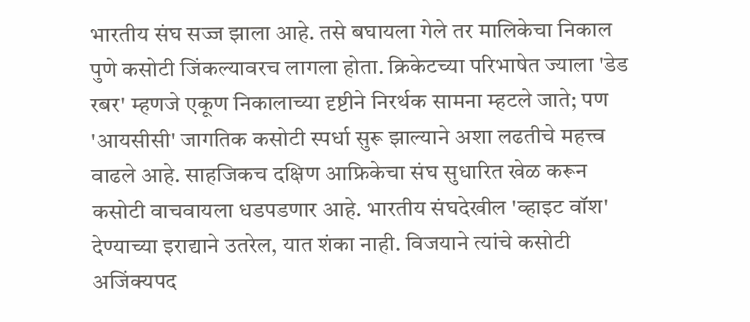भारतीय संघ सज्ज झाला आहे. तसे बघायला गेले तर मालिकेचा निकाल पुणे कसोटी जिंकल्यावरच लागला होता. क्रिकेटच्या परिभाषेत ज्याला 'डेड रबर' म्हणजे एकूण निकालाच्या दृष्टीने निरर्थक सामना म्हटले जाते; पण 'आयसीसी' जागतिक कसोटी स्पर्धा सुरू झाल्याने अशा लढतीचे महत्त्व वाढले आहे. साहजिकच दक्षिण आफ्रिकेचा संघ सुधारित खेळ करून कसोटी वाचवायला धडपडणार आहे. भारतीय संघदेखील 'व्हाइट वॉश' देण्याच्या इराद्याने उतरेल, यात शंका नाही. विजयाने त्यांचे कसोटी अजिंक्‍यपद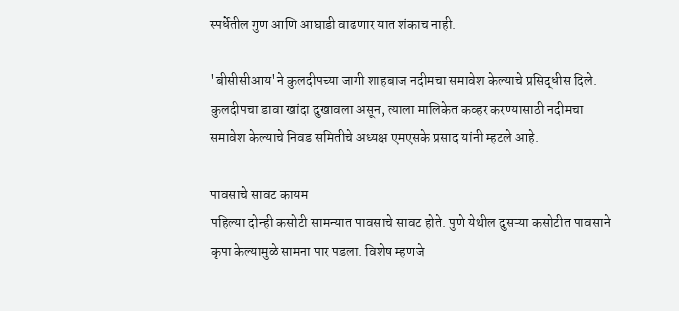स्पर्धेतील गुण आणि आघाडी वाढणार यात शंकाच नाही.

'बीसीसीआय'ने कुलदीपच्या जागी शाहबाज नदीमचा समावेश केल्याचे प्रसिद्धीस दिले. कुलदीपचा डावा खांदा दुखावला असून, त्याला मालिकेत कव्हर करण्यासाठी नदीमचा समावेश केल्याचे निवड समितीचे अध्यक्ष एमएसके प्रसाद यांनी म्हटले आहे.

पावसाचे सावट कायम
पहिल्या दोन्ही कसोटी सामन्यात पावसाचे सावट होते. पुणे येथील दुसऱ्या कसोटीत पावसाने कृपा केल्यामुळे सामना पार पडला. विशेष म्हणजे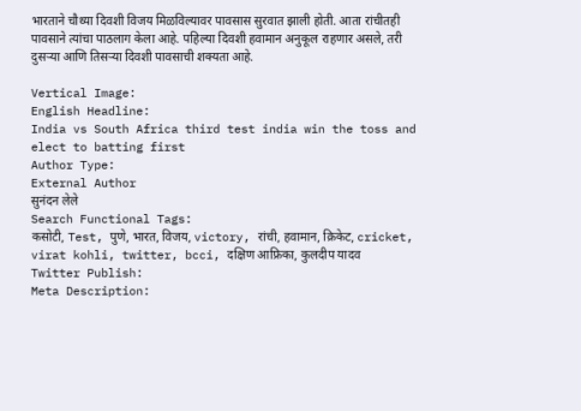भारताने चौथ्या दिवशी विजय मिळविल्यावर पावसास सुरवात झाली होती. आता रांचीतही पावसाने त्यांचा पाठलाग केला आहे. पहिल्या दिवशी हवामान अनुकूल राहणार असले, तरी दुसऱ्या आणि तिसऱ्या दिवशी पावसाची शक्‍यता आहे.

Vertical Image:
English Headline:
India vs South Africa third test india win the toss and elect to batting first
Author Type:
External Author
सुनंदन लेले
Search Functional Tags:
कसोटी, Test, पुणे, भारत, विजय, victory, रांची, हवामान, क्रिकेट, cricket, virat kohli, twitter, bcci, दक्षिण आफ्रिका, कुलदीप यादव
Twitter Publish:
Meta Description: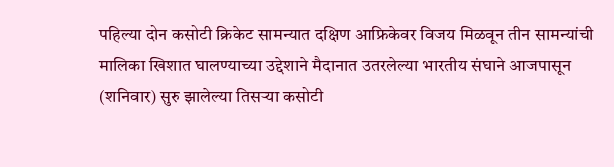पहिल्या दोन कसोटी क्रिकेट सामन्यात दक्षिण आफ्रिकेवर विजय मिळवून तीन सामन्यांची मालिका खिशात घालण्याच्या उद्देशाने मैदानात उतरलेल्या भारतीय संघाने आजपासून (शनिवार) सुरु झालेल्या तिसऱ्या कसोटी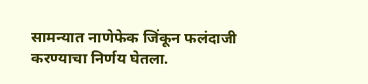सामन्यात नाणेफेक जिंकून फलंदाजी करण्याचा निर्णय घेतला.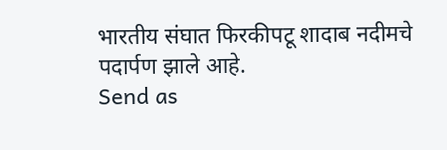भारतीय संघात फिरकीपटू शादाब नदीमचे पदार्पण झाले आहे.
Send as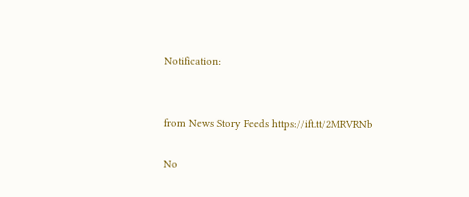Notification:


from News Story Feeds https://ift.tt/2MRVRNb

No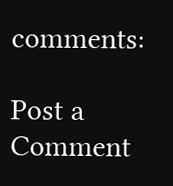comments:

Post a Comment